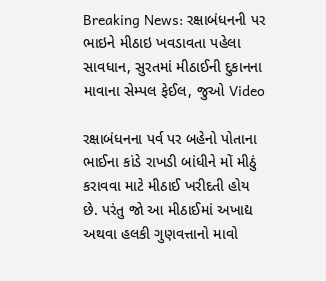Breaking News: રક્ષાબંધનની પર ભાઇને મીઠાઇ ખવડાવતા પહેલા સાવધાન, સુરતમાં મીઠાઈની દુકાનના માવાના સેમ્પલ ફેઈલ, જુઓ Video

રક્ષાબંધનના પર્વ પર બહેનો પોતાના ભાઈના કાંડે રાખડી બાંધીને મોં મીઠું કરાવવા માટે મીઠાઈ ખરીદતી હોય છે. પરંતુ જો આ મીઠાઈમાં અખાદ્ય અથવા હલકી ગુણવત્તાનો માવો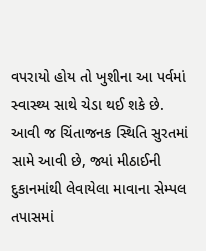વપરાયો હોય તો ખુશીના આ પર્વમાં સ્વાસ્થ્ય સાથે ચેડા થઈ શકે છે. આવી જ ચિંતાજનક સ્થિતિ સુરતમાં સામે આવી છે, જ્યાં મીઠાઈની દુકાનમાંથી લેવાયેલા માવાના સેમ્પલ તપાસમાં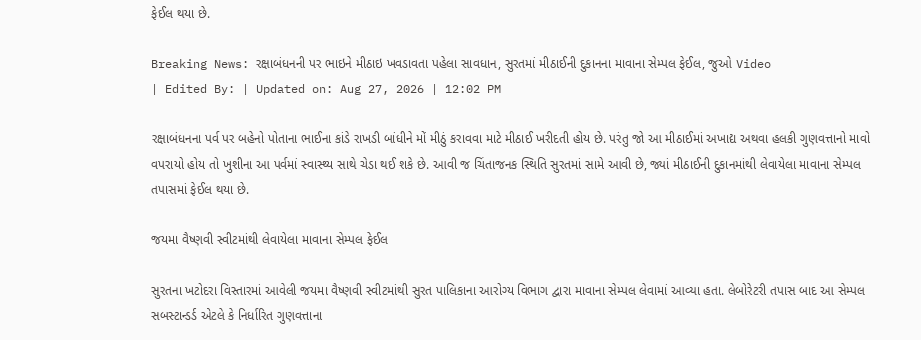ફેઈલ થયા છે.

Breaking News: રક્ષાબંધનની પર ભાઇને મીઠાઇ ખવડાવતા પહેલા સાવધાન, સુરતમાં મીઠાઈની દુકાનના માવાના સેમ્પલ ફેઈલ, જુઓ Video
| Edited By: | Updated on: Aug 27, 2026 | 12:02 PM

રક્ષાબંધનના પર્વ પર બહેનો પોતાના ભાઈના કાંડે રાખડી બાંધીને મોં મીઠું કરાવવા માટે મીઠાઈ ખરીદતી હોય છે. પરંતુ જો આ મીઠાઈમાં અખાદ્ય અથવા હલકી ગુણવત્તાનો માવો વપરાયો હોય તો ખુશીના આ પર્વમાં સ્વાસ્થ્ય સાથે ચેડા થઈ શકે છે. આવી જ ચિંતાજનક સ્થિતિ સુરતમાં સામે આવી છે, જ્યાં મીઠાઈની દુકાનમાંથી લેવાયેલા માવાના સેમ્પલ તપાસમાં ફેઈલ થયા છે.

જયમા વૈષ્ણવી સ્વીટમાંથી લેવાયેલા માવાના સેમ્પલ ફેઈલ

સુરતના ખટોદરા વિસ્તારમાં આવેલી જયમા વૈષ્ણવી સ્વીટમાંથી સુરત પાલિકાના આરોગ્ય વિભાગ દ્વારા માવાના સેમ્પલ લેવામાં આવ્યા હતા. લેબોરેટરી તપાસ બાદ આ સેમ્પલ સબસ્ટાન્ડર્ડ એટલે કે નિર્ધારિત ગુણવત્તાના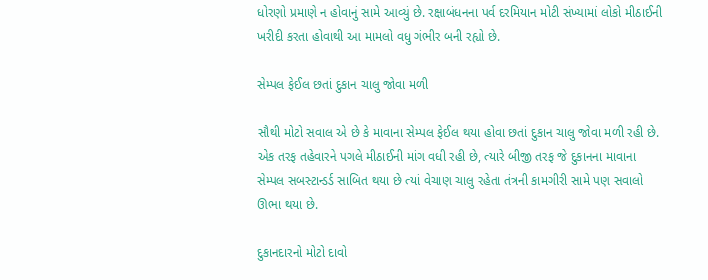ધોરણો પ્રમાણે ન હોવાનું સામે આવ્યું છે. રક્ષાબંધનના પર્વ દરમિયાન મોટી સંખ્યામાં લોકો મીઠાઈની ખરીદી કરતા હોવાથી આ મામલો વધુ ગંભીર બની રહ્યો છે.

સેમ્પલ ફેઈલ છતાં દુકાન ચાલુ જોવા મળી

સૌથી મોટો સવાલ એ છે કે માવાના સેમ્પલ ફેઈલ થયા હોવા છતાં દુકાન ચાલુ જોવા મળી રહી છે. એક તરફ તહેવારને પગલે મીઠાઈની માંગ વધી રહી છે, ત્યારે બીજી તરફ જે દુકાનના માવાના સેમ્પલ સબસ્ટાન્ડર્ડ સાબિત થયા છે ત્યાં વેચાણ ચાલુ રહેતા તંત્રની કામગીરી સામે પણ સવાલો ઊભા થયા છે.

દુકાનદારનો મોટો દાવો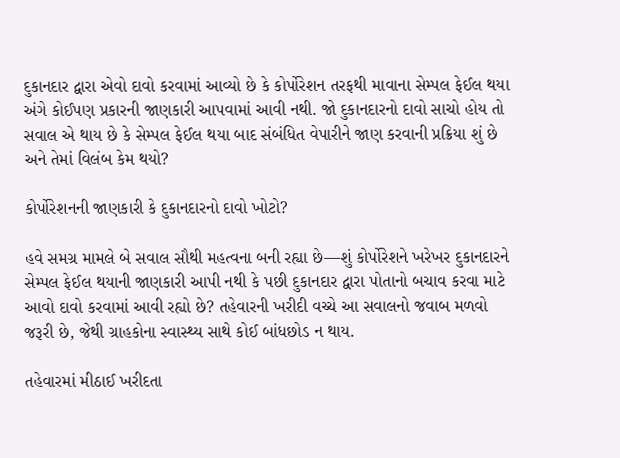દુકાનદાર દ્વારા એવો દાવો કરવામાં આવ્યો છે કે કોર્પોરેશન તરફથી માવાના સેમ્પલ ફેઈલ થયા અંગે કોઈપણ પ્રકારની જાણકારી આપવામાં આવી નથી. જો દુકાનદારનો દાવો સાચો હોય તો સવાલ એ થાય છે કે સેમ્પલ ફેઈલ થયા બાદ સંબંધિત વેપારીને જાણ કરવાની પ્રક્રિયા શું છે અને તેમાં વિલંબ કેમ થયો?

કોર્પોરેશનની જાણકારી કે દુકાનદારનો દાવો ખોટો?

હવે સમગ્ર મામલે બે સવાલ સૌથી મહત્વના બની રહ્યા છે—શું કોર્પોરેશને ખરેખર દુકાનદારને સેમ્પલ ફેઈલ થયાની જાણકારી આપી નથી કે પછી દુકાનદાર દ્વારા પોતાનો બચાવ કરવા માટે આવો દાવો કરવામાં આવી રહ્યો છે? તહેવારની ખરીદી વચ્ચે આ સવાલનો જવાબ મળવો જરૂરી છે, જેથી ગ્રાહકોના સ્વાસ્થ્ય સાથે કોઈ બાંધછોડ ન થાય.

તહેવારમાં મીઠાઈ ખરીદતા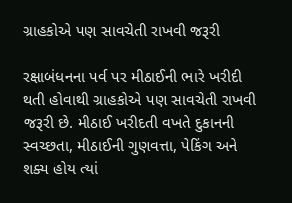ગ્રાહકોએ પણ સાવચેતી રાખવી જરૂરી

રક્ષાબંધનના પર્વ પર મીઠાઈની ભારે ખરીદી થતી હોવાથી ગ્રાહકોએ પણ સાવચેતી રાખવી જરૂરી છે. મીઠાઈ ખરીદતી વખતે દુકાનની સ્વચ્છતા, મીઠાઈની ગુણવત્તા, પેકિંગ અને શક્ય હોય ત્યાં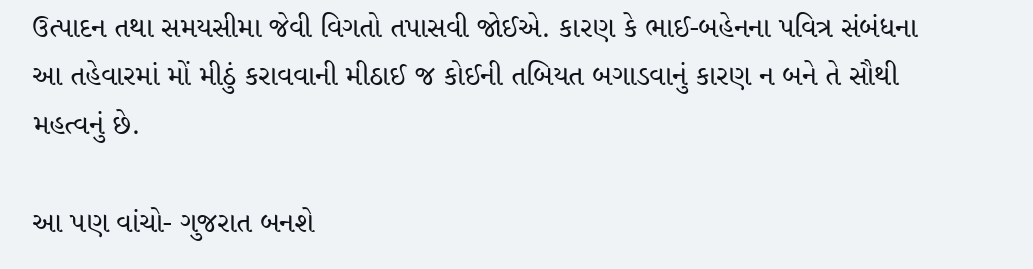ઉત્પાદન તથા સમયસીમા જેવી વિગતો તપાસવી જોઈએ. કારણ કે ભાઈ-બહેનના પવિત્ર સંબંધના આ તહેવારમાં મોં મીઠું કરાવવાની મીઠાઈ જ કોઈની તબિયત બગાડવાનું કારણ ન બને તે સૌથી મહત્વનું છે.

આ પણ વાંચો- ગુજરાત બનશે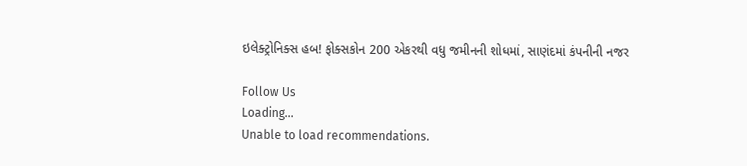ઇલેક્ટ્રોનિક્સ હબ! ફોક્સકોન 200 એકરથી વધુ જમીનની શોધમાં, સાણંદમાં કંપનીની નજર

Follow Us
Loading...
Unable to load recommendations.